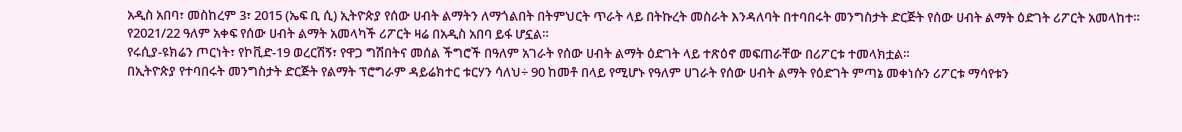አዲስ አበባ፣ መስከረም 3፣ 2015 (ኤፍ ቢ ሲ) ኢትዮጵያ የሰው ሀብት ልማትን ለማጎልበት በትምህርት ጥራት ላይ በትኩረት መስራት እንዳለባት በተባበሩት መንግስታት ድርጅት የሰው ሀብት ልማት ዕድገት ሪፖርት አመላከተ።
የ2021/22 ዓለም አቀፍ የሰው ሀብት ልማት አመላካች ሪፖርት ዛሬ በአዲስ አበባ ይፋ ሆኗል።
የሩሲያ-ዩክሬን ጦርነት፣ የኮቪድ-19 ወረርሽኝ፣ የዋጋ ግሽበትና መሰል ችግሮች በዓለም አገራት የሰው ሀብት ልማት ዕድገት ላይ ተጽዕኖ መፍጠራቸው በሪፖርቱ ተመላክቷል።
በኢትዮጵያ የተባበሩት መንግስታት ድርጅት የልማት ፕሮግራም ዳይሬክተር ቱርሃን ሳለህ÷ 90 ከመቶ በላይ የሚሆኑ የዓለም ሀገራት የሰው ሀብት ልማት የዕድገት ምጣኔ መቀነሱን ሪፖርቱ ማሳየቱን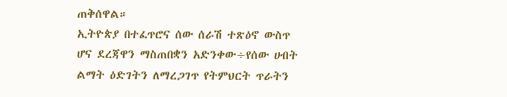ጠቅሰዋል።
ኢትዮጵያ በተፈጥሮና ሰው ሰራሽ ተጽዕኖ ውስጥ ሆና ደረጃዋን ማስጠበቋን አድንቀው÷የሰው ሀብት ልማት ዕድገትን ለማረጋገጥ የትምህርት ጥራትን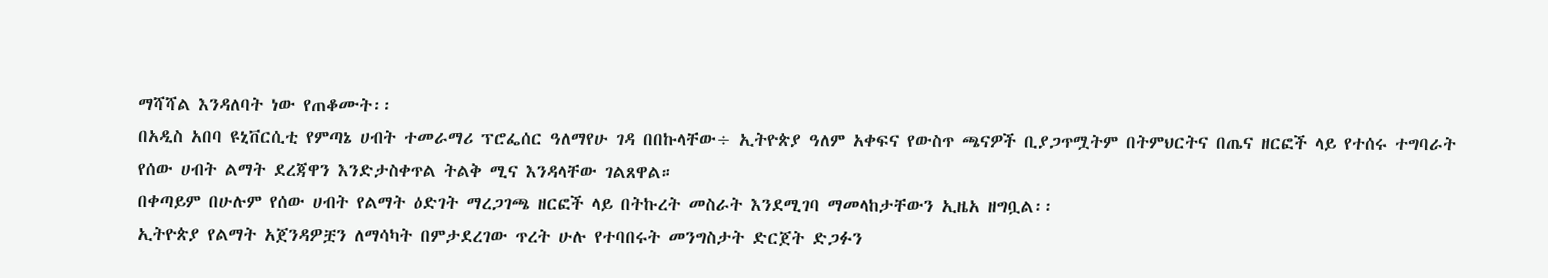ማሻሻል እንዳለባት ነው የጠቆሙት፡፡
በአዲስ አበባ ዩኒቨርሲቲ የምጣኔ ሀብት ተመራማሪ ፕሮፌሰር ዓለማየሁ ገዳ በበኩላቸው÷ ኢትዮጵያ ዓለም አቀፍና የውስጥ ጫናዎች ቢያጋጥሟትም በትምህርትና በጤና ዘርፎች ላይ የተሰሩ ተግባራት የሰው ሀብት ልማት ደረጃዋን እንድታስቀጥል ትልቅ ሚና እንዳላቸው ገልጸዋል።
በቀጣይም በሁሉም የሰው ሀብት የልማት ዕድገት ማረጋገጫ ዘርፎች ላይ በትኩረት መስራት እንደሚገባ ማመላከታቸውን ኢዜአ ዘግቧል፡፡
ኢትዮጵያ የልማት አጀንዳዎቿን ለማሳካት በምታደረገው ጥረት ሁሉ የተባበሩት መንግስታት ድርጀት ድጋፉን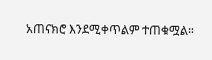አጠናክሮ እንደሚቀጥልም ተጠቁሟል።